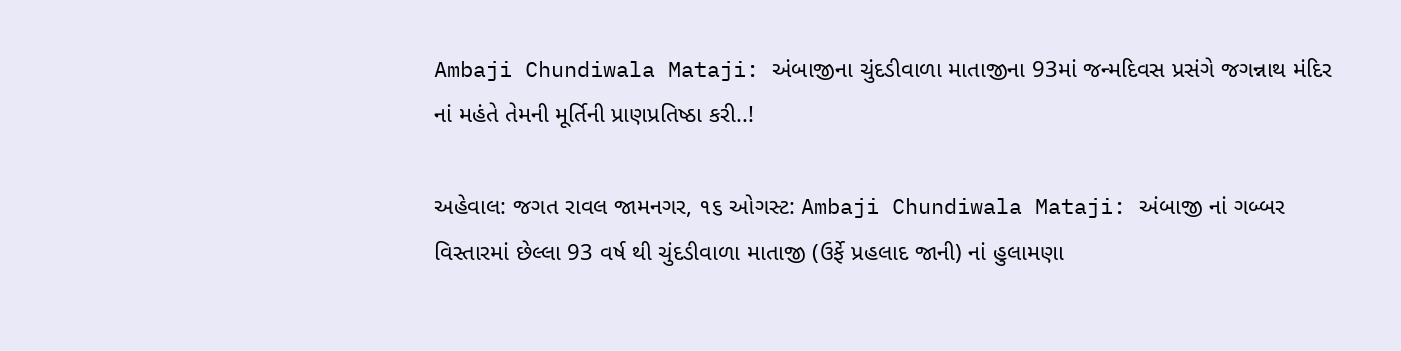Ambaji Chundiwala Mataji: અંબાજીના ચુંદડીવાળા માતાજીના 93માં જન્મદિવસ પ્રસંગે જગન્નાથ મંદિર નાં મહંતે તેમની મૂર્તિની પ્રાણપ્રતિષ્ઠા કરી..!

અહેવાલ: જગત રાવલ જામનગર, ૧૬ ઓગસ્ટ: Ambaji Chundiwala Mataji: અંબાજી નાં ગબ્બર વિસ્તારમાં છેલ્લા 93 વર્ષ થી ચુંદડીવાળા માતાજી (ઉર્ફે પ્રહલાદ જાની) નાં હુલામણા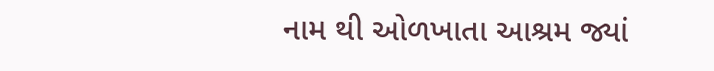નામ થી ઓળખાતા આશ્રમ જ્યાં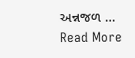અન્નજળ … Read More